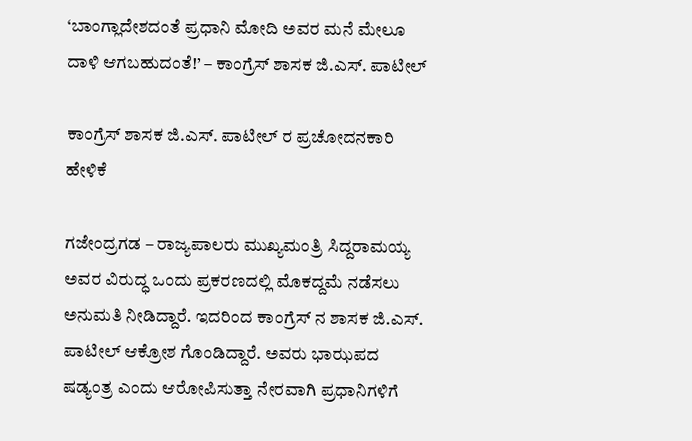‘ಬಾಂಗ್ಲಾದೇಶದಂತೆ ಪ್ರಧಾನಿ ಮೋದಿ ಅವರ ಮನೆ ಮೇಲೂ ದಾಳಿ ಆಗಬಹುದಂತೆ!’ – ಕಾಂಗ್ರೆಸ್ ಶಾಸಕ ಜಿ.ಎಸ್. ಪಾಟೀಲ್

ಕಾಂಗ್ರೆಸ್ ಶಾಸಕ ಜಿ.ಎಸ್. ಪಾಟೀಲ್ ರ ಪ್ರಚೋದನಕಾರಿ ಹೇಳಿಕೆ

ಗಜೇಂದ್ರಗಡ – ರಾಜ್ಯಪಾಲರು ಮುಖ್ಯಮಂತ್ರಿ ಸಿದ್ದರಾಮಯ್ಯ ಅವರ ವಿರುದ್ಧ ಒಂದು ಪ್ರಕರಣದಲ್ಲಿ ಮೊಕದ್ದಮೆ ನಡೆಸಲು ಅನುಮತಿ ನೀಡಿದ್ದಾರೆ. ಇದರಿಂದ ಕಾಂಗ್ರೆಸ್ ನ ಶಾಸಕ ಜಿ.ಎಸ್. ಪಾಟೀಲ್ ಆಕ್ರೋಶ ಗೊಂಡಿದ್ದಾರೆ. ಅವರು ಭಾಝಪದ ಷಡ್ಯಂತ್ರ ಎಂದು ಆರೋಪಿಸುತ್ತಾ ನೇರವಾಗಿ ಪ್ರಧಾನಿಗಳಿಗೆ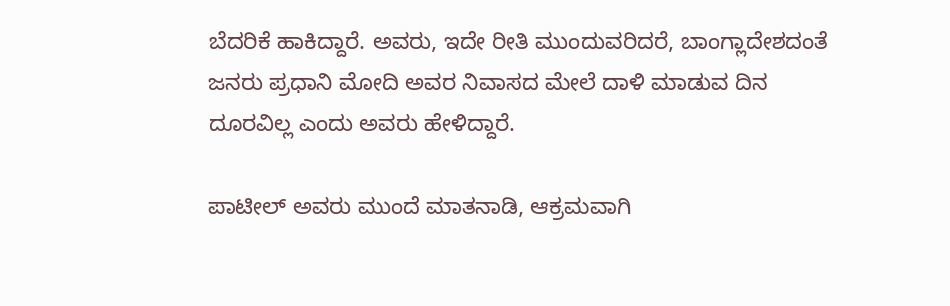ಬೆದರಿಕೆ ಹಾಕಿದ್ದಾರೆ. ಅವರು, ಇದೇ ರೀತಿ ಮುಂದುವರಿದರೆ, ಬಾಂಗ್ಲಾದೇಶದಂತೆ ಜನರು ಪ್ರಧಾನಿ ಮೋದಿ ಅವರ ನಿವಾಸದ ಮೇಲೆ ದಾಳಿ ಮಾಡುವ ದಿನ ದೂರವಿಲ್ಲ ಎಂದು ಅವರು ಹೇಳಿದ್ದಾರೆ.

ಪಾಟೀಲ್ ಅವರು ಮುಂದೆ ಮಾತನಾಡಿ, ಆಕ್ರಮವಾಗಿ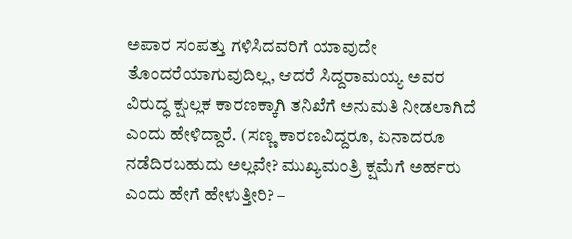ಅಪಾರ ಸಂಪತ್ತು ಗಳಿಸಿದವರಿಗೆ ಯಾವುದೇ ತೊಂದರೆಯಾಗುವುದಿಲ್ಲ, ಆದರೆ ಸಿದ್ದರಾಮಯ್ಯ ಅವರ ವಿರುದ್ಧ ಕ್ಷುಲ್ಲಕ ಕಾರಣಕ್ಕಾಗಿ ತನಿಖೆಗೆ ಅನುಮತಿ ನೀಡಲಾಗಿದೆ ಎಂದು ಹೇಳಿದ್ದಾರೆ. (ಸಣ್ಣ ಕಾರಣವಿದ್ದರೂ, ಏನಾದರೂ ನಡೆದಿರಬಹುದು ಅಲ್ಲವೇ? ಮುಖ್ಯಮಂತ್ರಿ ಕ್ಷಮೆಗೆ ಅರ್ಹರು ಎಂದು ಹೇಗೆ ಹೇಳುತ್ತೀರಿ? –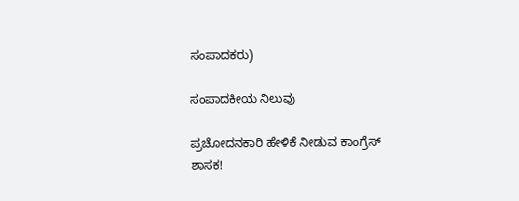ಸಂಪಾದಕರು)

ಸಂಪಾದಕೀಯ ನಿಲುವು

ಪ್ರಚೋದನಕಾರಿ ಹೇಳಿಕೆ ನೀಡುವ ಕಾಂಗ್ರೆಸ್ ಶಾಸಕ!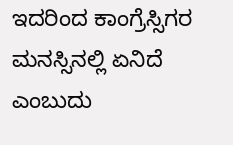ಇದರಿಂದ ಕಾಂಗ್ರೆಸ್ಸಿಗರ ಮನಸ್ಸಿನಲ್ಲಿ ಏನಿದೆ ಎಂಬುದು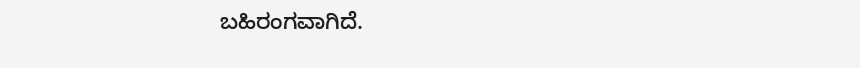ಬಹಿರಂಗವಾಗಿದೆ.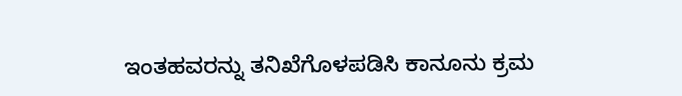ಇಂತಹವರನ್ನು ತನಿಖೆಗೊಳಪಡಿಸಿ ಕಾನೂನು ಕ್ರಮ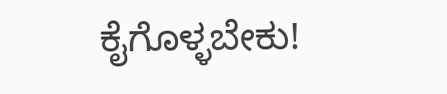ಕೈಗೊಳ್ಳಬೇಕು!